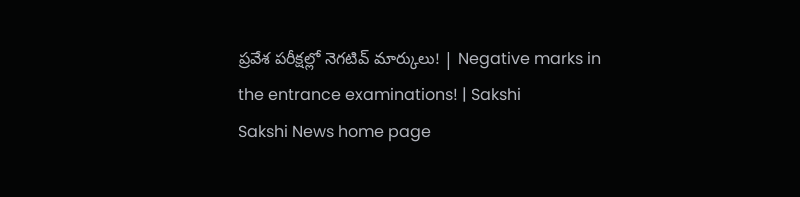ప్రవేశ పరీక్షల్లో నెగటివ్ మార్కులు! | Negative marks in the entrance examinations! | Sakshi
Sakshi News home page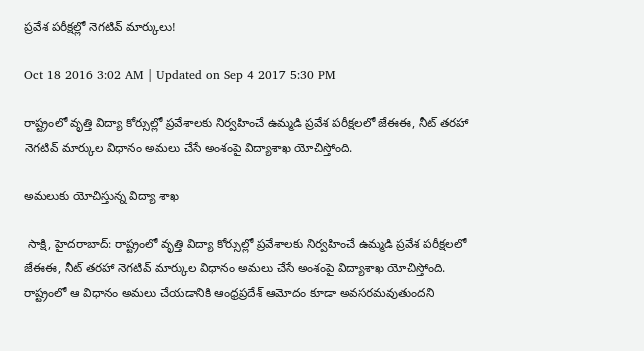ప్రవేశ పరీక్షల్లో నెగటివ్ మార్కులు!

Oct 18 2016 3:02 AM | Updated on Sep 4 2017 5:30 PM

రాష్ట్రంలో వృత్తి విద్యా కోర్సుల్లో ప్రవేశాలకు నిర్వహించే ఉమ్మడి ప్రవేశ పరీక్షలలో జేఈఈ, నీట్ తరహా నెగటివ్ మార్కుల విధానం అమలు చేసే అంశంపై విద్యాశాఖ యోచిస్తోంది.

అమలుకు యోచిస్తున్న విద్యా శాఖ

 సాక్షి, హైదరాబాద్: రాష్ట్రంలో వృత్తి విద్యా కోర్సుల్లో ప్రవేశాలకు నిర్వహించే ఉమ్మడి ప్రవేశ పరీక్షలలో జేఈఈ, నీట్ తరహా నెగటివ్ మార్కుల విధానం అమలు చేసే అంశంపై విద్యాశాఖ యోచిస్తోంది. రాష్ట్రంలో ఆ విధానం అమలు చేయడానికి ఆంధ్రప్రదేశ్ ఆమోదం కూడా అవసరమవుతుందని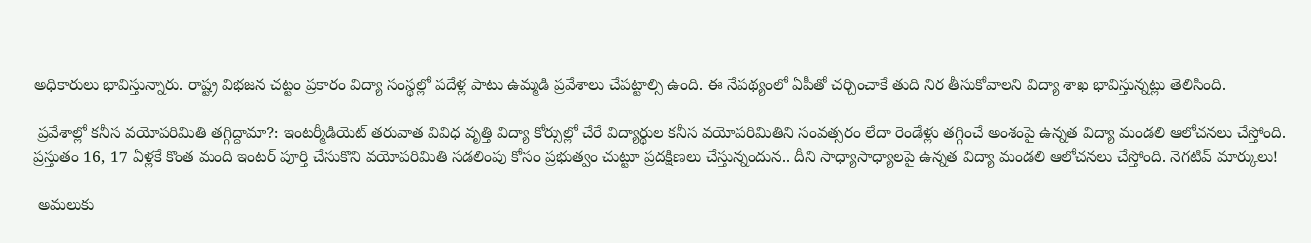అధికారులు భావిస్తున్నారు. రాష్ట్ర విభజన చట్టం ప్రకారం విద్యా సంస్థల్లో పదేళ్ల పాటు ఉమ్మడి ప్రవేశాలు చేపట్టాల్సి ఉంది. ఈ నేపథ్యంలో ఏపీతో చర్చించాకే తుది నిర తీసుకోవాలని విద్యా శాఖ భావిస్తున్నట్లు తెలిసింది.

 ప్రవేశాల్లో కనీస వయోపరిమితి తగ్గిద్దామా?: ఇంటర్మీడియెట్ తరువాత వివిధ వృత్తి విద్యా కోర్సుల్లో చేరే విద్యార్థుల కనీస వయోపరిమితిని సంవత్సరం లేదా రెండేళ్లు తగ్గించే అంశంపై ఉన్నత విద్యా మండలి ఆలోచనలు చేస్తోంది. ప్రస్తుతం 16, 17 ఏళ్లకే కొంత మంది ఇంటర్ పూర్తి చేసుకొని వయోపరిమితి సడలింపు కోసం ప్రభుత్వం చుట్టూ ప్రదక్షిణలు చేస్తున్నందున.. దీని సాధ్యాసాధ్యాలపై ఉన్నత విద్యా మండలి ఆలోచనలు చేస్తోంది. నెగటివ్ మార్కులు!

 అమలుకు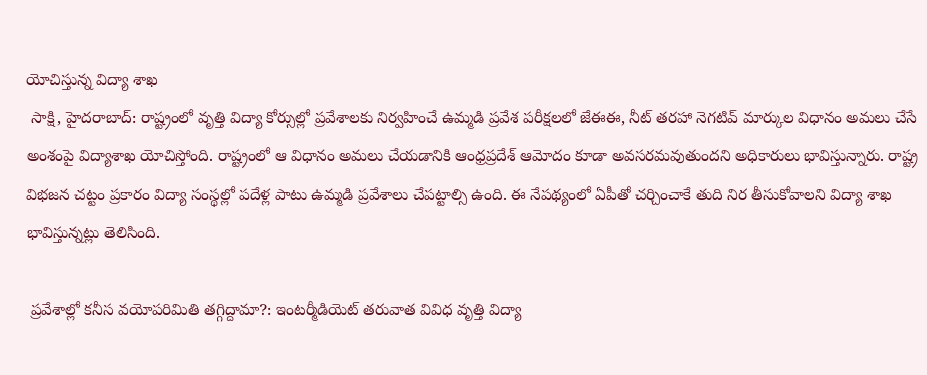యోచిస్తున్న విద్యా శాఖ
 సాక్షి, హైదరాబాద్: రాష్ట్రంలో వృత్తి విద్యా కోర్సుల్లో ప్రవేశాలకు నిర్వహించే ఉమ్మడి ప్రవేశ పరీక్షలలో జేఈఈ, నీట్ తరహా నెగటివ్ మార్కుల విధానం అమలు చేసే అంశంపై విద్యాశాఖ యోచిస్తోంది. రాష్ట్రంలో ఆ విధానం అమలు చేయడానికి ఆంధ్రప్రదేశ్ ఆమోదం కూడా అవసరమవుతుందని అధికారులు భావిస్తున్నారు. రాష్ట్ర విభజన చట్టం ప్రకారం విద్యా సంస్థల్లో పదేళ్ల పాటు ఉమ్మడి ప్రవేశాలు చేపట్టాల్సి ఉంది. ఈ నేపథ్యంలో ఏపీతో చర్చించాకే తుది నిర తీసుకోవాలని విద్యా శాఖ భావిస్తున్నట్లు తెలిసింది.

 ప్రవేశాల్లో కనీస వయోపరిమితి తగ్గిద్దామా?: ఇంటర్మీడియెట్ తరువాత వివిధ వృత్తి విద్యా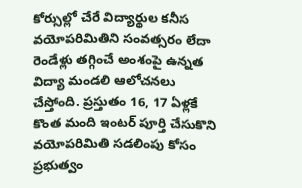కోర్సుల్లో చేరే విద్యార్థుల కనీస వయోపరిమితిని సంవత్సరం లేదా రెండేళ్లు తగ్గించే అంశంపై ఉన్నత విద్యా మండలి ఆలోచనలు చేస్తోంది. ప్రస్తుతం 16, 17 ఏళ్లకే కొంత మంది ఇంటర్ పూర్తి చేసుకొని వయోపరిమితి సడలింపు కోసం ప్రభుత్వం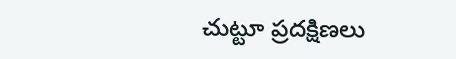చుట్టూ ప్రదక్షిణలు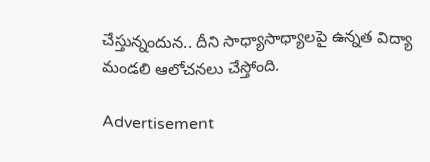చేస్తున్నందున.. దీని సాధ్యాసాధ్యాలపై ఉన్నత విద్యా మండలి ఆలోచనలు చేస్తోంది.

Advertisement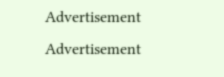Advertisement
Advertisement